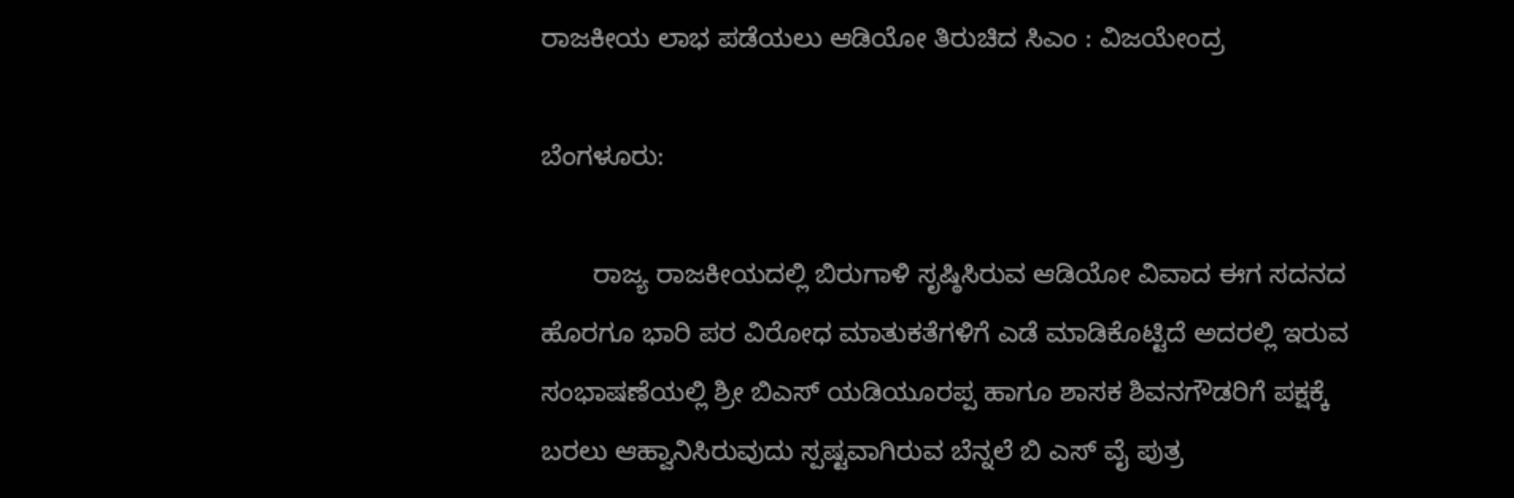ರಾಜಕೀಯ ಲಾಭ ಪಡೆಯಲು ಆಡಿಯೋ ತಿರುಚಿದ ಸಿಎಂ : ವಿಜಯೇಂದ್ರ

ಬೆಂಗಳೂರು:

       ರಾಜ್ಯ ರಾಜಕೀಯದಲ್ಲಿ ಬಿರುಗಾಳಿ ಸೃಷ್ಠಿಸಿರುವ ಆಡಿಯೋ ವಿವಾದ ಈಗ ಸದನದ ಹೊರಗೂ ಭಾರಿ ಪರ ವಿರೋಧ ಮಾತುಕತೆಗಳಿಗೆ ಎಡೆ ಮಾಡಿಕೊಟ್ಟಿದೆ ಅದರಲ್ಲಿ ಇರುವ ಸಂಭಾಷಣೆಯಲ್ಲಿ ಶ್ರೀ ಬಿಎಸ್ ಯಡಿಯೂರಪ್ಪ ಹಾಗೂ ಶಾಸಕ ಶಿವನಗೌಡರಿಗೆ ಪಕ್ಷಕ್ಕೆ ಬರಲು ಆಹ್ವಾನಿಸಿರುವುದು ಸ್ಪಷ್ಟವಾಗಿರುವ ಬೆನ್ನಲೆ ಬಿ ಎಸ್ ವೈ ಪುತ್ರ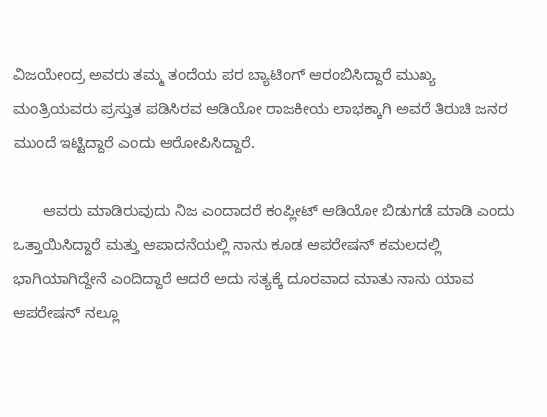ವಿಜಯೇಂದ್ರ ಅವರು ತಮ್ಮ ತಂದೆಯ ಪರ ಬ್ಯಾಟಿಂಗ್ ಆರಂಬಿಸಿದ್ದಾರೆ ಮುಖ್ಯ ಮಂತ್ರಿಯವರು ಪ್ರಸ್ತುತ ಪಡಿಸಿರವ ಆಡಿಯೋ ರಾಜಕೀಯ ಲಾಭಕ್ಕಾಗಿ ಅವರೆ ತಿರುಚಿ ಜನರ ಮುಂದೆ ಇಟ್ಟಿದ್ದಾರೆ ಎಂದು ಆರೋಪಿಸಿದ್ದಾರೆ.

       ಆವರು ಮಾಡಿರುವುದು ನಿಜ ಎಂದಾದರೆ ಕಂಪ್ಲೀಟ್ ಆಡಿಯೋ ಬಿಡುಗಡೆ ಮಾಡಿ ಎಂದು ಒತ್ತಾಯಿಸಿದ್ದಾರೆ ಮತ್ತು ಆಪಾದನೆಯಲ್ಲಿ ನಾನು ಕೂಡ ಆಪರೇಷನ್ ಕಮಲದಲ್ಲಿ ಭಾಗಿಯಾಗಿದ್ದೇನೆ ಎಂದಿದ್ದಾರೆ ಆದರೆ ಅದು ಸತ್ಯಕ್ಕೆ ದೂರವಾದ ಮಾತು ನಾನು ಯಾವ ಆಪರೇಷನ್ ನಲ್ಲೂ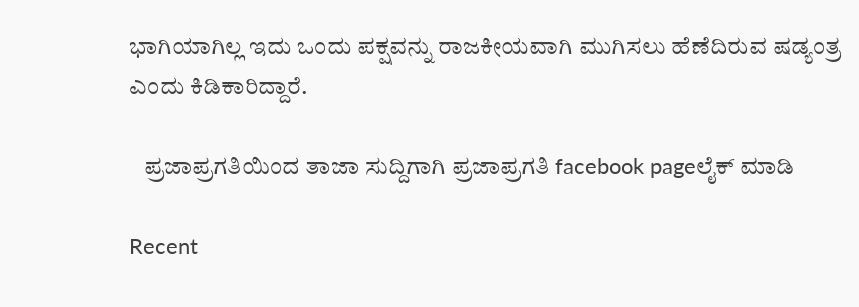ಭಾಗಿಯಾಗಿಲ್ಲ ಇದು ಒಂದು ಪಕ್ಷವನ್ನು ರಾಜಕೀಯವಾಗಿ ಮುಗಿಸಲು ಹೆಣೆದಿರುವ ಷಡ್ಯಂತ್ರ ಎಂದು ಕಿಡಿಕಾರಿದ್ದಾರೆ.

   ಪ್ರಜಾಪ್ರಗತಿಯಿಂದ ತಾಜಾ ಸುದ್ದಿಗಾಗಿ ಪ್ರಜಾಪ್ರಗತಿ facebook pageಲೈಕ್ ಮಾಡಿ

Recent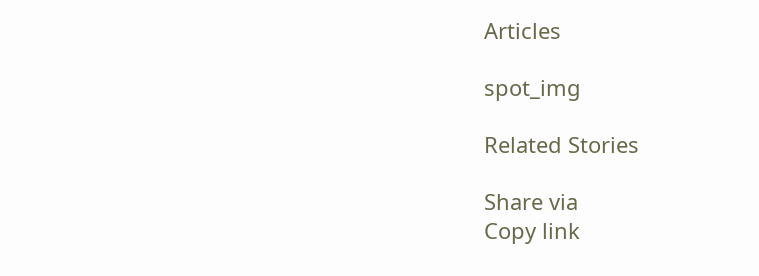Articles

spot_img

Related Stories

Share via
Copy link